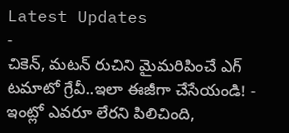Latest Updates
-
చికెన్, మటన్ రుచిని మైమరిపించే ఎగ్ టమాటో గ్రేవీ..ఇలా ఈజీగా చేసేయండి! -
ఇంట్లో ఎవరూ లేరని పిలిచింది,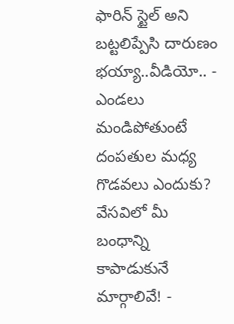ఫారిన్ స్టైల్ అని బట్టలిప్పేసి దారుణం భయ్యా..వీడియో.. -
ఎండలు మండిపోతుంటే దంపతుల మధ్య గొడవలు ఎందుకు? వేసవిలో మీ బంధాన్ని కాపాడుకునే మార్గాలివే! -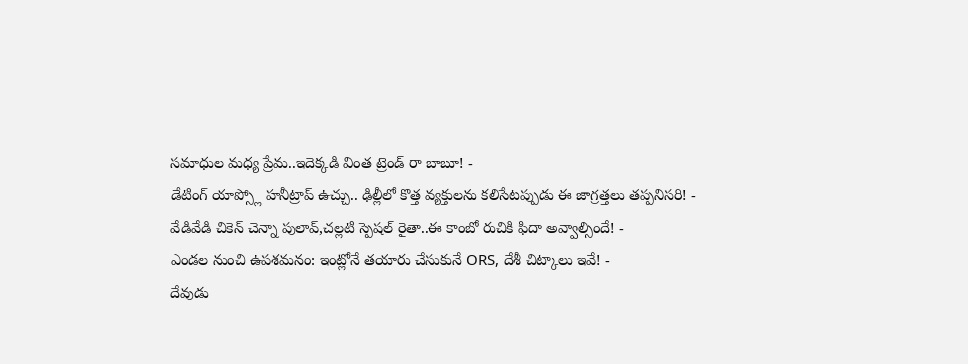సమాధుల మధ్య ప్రేమ..ఇదెక్కడి వింత ట్రెండ్ రా బాబూ! -
డేటింగ్ యాప్స్లో హనీట్రాప్ ఉచ్చు.. ఢిల్లీలో కొత్త వ్యక్తులను కలిసేటప్పుడు ఈ జాగ్రత్తలు తప్పనిసరి! -
వేడివేడి చికెన్ చెన్నా పులావ్,చల్లటి స్పెషల్ రైతా..ఈ కాంబో రుచికి ఫిదా అవ్వాల్సిందే! -
ఎండల నుంచి ఉపశమనం: ఇంట్లోనే తయారు చేసుకునే ORS, దేశీ చిట్కాలు ఇవే! -
దేవుడు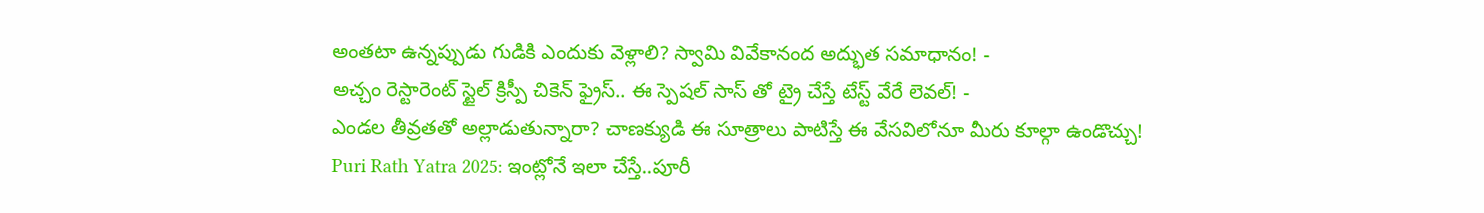అంతటా ఉన్నప్పుడు గుడికి ఎందుకు వెళ్లాలి? స్వామి వివేకానంద అద్భుత సమాధానం! -
అచ్చం రెస్టారెంట్ స్టైల్ క్రిస్పీ చికెన్ ఫ్రైస్.. ఈ స్పెషల్ సాస్ తో ట్రై చేస్తే టేస్ట్ వేరే లెవల్! -
ఎండల తీవ్రతతో అల్లాడుతున్నారా? చాణక్యుడి ఈ సూత్రాలు పాటిస్తే ఈ వేసవిలోనూ మీరు కూల్గా ఉండొచ్చు!
Puri Rath Yatra 2025: ఇంట్లోనే ఇలా చేస్తే..పూరీ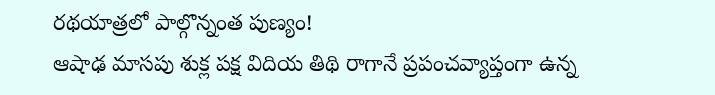రథయాత్రలో పాల్గొన్నంత పుణ్యం!
ఆషాఢ మాసపు శుక్ల పక్ష విదియ తిథి రాగానే ప్రపంచవ్యాప్తంగా ఉన్న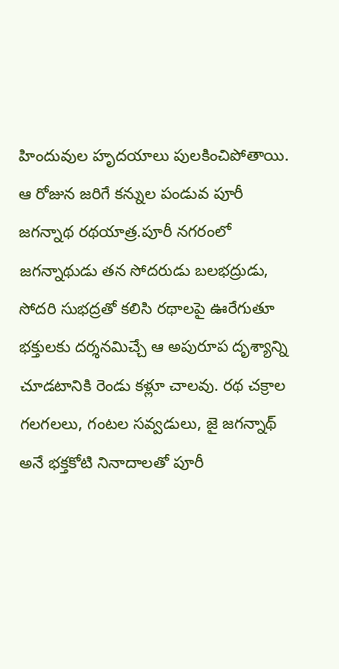హిందువుల హృదయాలు పులకించిపోతాయి. ఆ రోజున జరిగే కన్నుల పండువ పూరీ జగన్నాథ రథయాత్ర.పూరీ నగరంలో జగన్నాథుడు తన సోదరుడు బలభద్రుడు, సోదరి సుభద్రతో కలిసి రథాలపై ఊరేగుతూ భక్తులకు దర్శనమిచ్చే ఆ అపురూప దృశ్యాన్ని చూడటానికి రెండు కళ్లూ చాలవు. రథ చక్రాల గలగలలు, గంటల సవ్వడులు, జై జగన్నాథ్ అనే భక్తకోటి నినాదాలతో పూరీ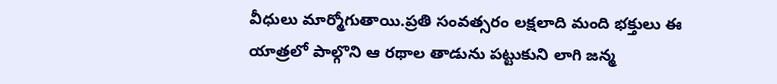వీధులు మార్మోగుతాయి.ప్రతి సంవత్సరం లక్షలాది మంది భక్తులు ఈ యాత్రలో పాల్గొని ఆ రథాల తాడును పట్టుకుని లాగి జన్మ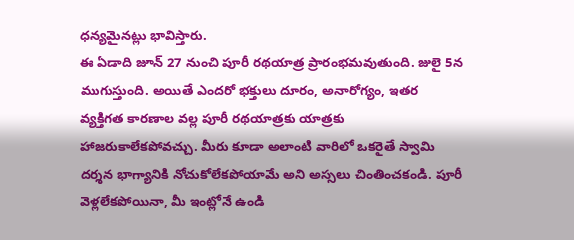ధన్యమైనట్లు భావిస్తారు.
ఈ ఏడాది జూన్ 27 నుంచి పూరీ రథయాత్ర ప్రారంభమవుతుంది. జులై 5న ముగుస్తుంది. అయితే ఎందరో భక్తులు దూరం, అనారోగ్యం, ఇతర వ్యక్తిగత కారణాల వల్ల పూరీ రథయాత్రకు యాత్రకు హాజరుకాలేకపోవచ్చు. మీరు కూడా అలాంటి వారిలో ఒకరైతే స్వామి దర్శన భాగ్యానికి నోచుకోలేకపోయామే అని అస్సలు చింతించకండి. పూరీ వెళ్లలేకపోయినా, మీ ఇంట్లోనే ఉండి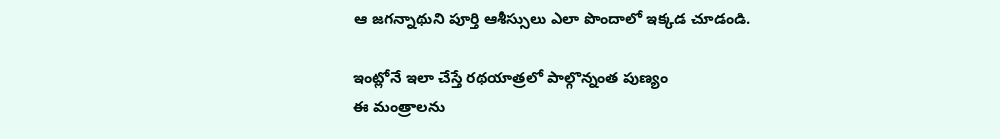ఆ జగన్నాథుని పూర్తి ఆశీస్సులు ఎలా పొందాలో ఇక్కడ చూడండి.

ఇంట్లోనే ఇలా చేస్తే రథయాత్రలో పాల్గొన్నంత పుణ్యం
ఈ మంత్రాలను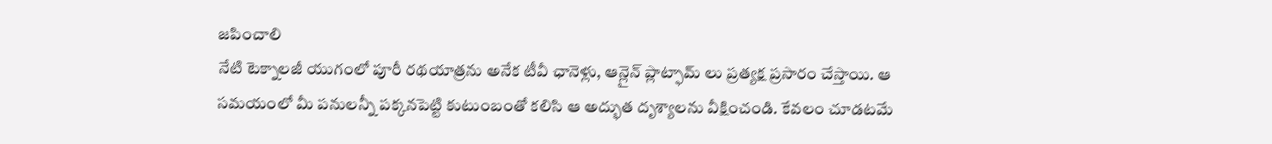జపించాలి
నేటి టెక్నాలజీ యుగంలో పూరీ రథయాత్రను అనేక టీవీ ఛానెళ్లు, ఆన్లైన్ ప్లాట్ఫామ్ లు ప్రత్యక్ష ప్రసారం చేస్తాయి. ఆ సమయంలో మీ పనులన్నీ పక్కనపెట్టి కుటుంబంతో కలిసి ఆ అద్భుత దృశ్యాలను వీక్షించండి. కేవలం చూడటమే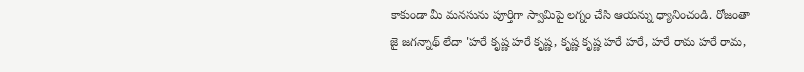కాకుండా మీ మనసును పూర్తిగా స్వామిపై లగ్నం చేసి ఆయన్ను ధ్యానించండి. రోజంతా జై జగన్నాథ్ లేదా 'హరే కృష్ణ హరే కృష్ణ, కృష్ణ కృష్ణ హరే హరే, హరే రామ హరే రామ,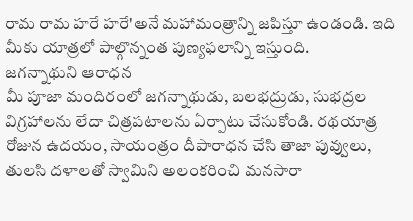రామ రామ హరే హరే'అనే మహామంత్రాన్ని జపిస్తూ ఉండండి. ఇది మీకు యాత్రలో పాల్గొన్నంత పుణ్యఫలాన్ని ఇస్తుంది.
జగన్నాథుని ఆరాధన
మీ పూజా మందిరంలో జగన్నాథుడు, బలభద్రుడు, సుభద్రల విగ్రహాలను లేదా చిత్రపటాలను ఏర్పాటు చేసుకోండి. రథయాత్ర రోజున ఉదయం, సాయంత్రం దీపారాధన చేసి తాజా పువ్వులు, తులసి దళాలతో స్వామిని అలంకరించి మనసారా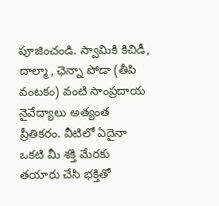పూజించండి. స్వామికి కిచిడీ, దాల్మా, ఛెన్నా పోడా (తీపి వంటకం) వంటి సాంప్రదాయ నైవేద్యాలు అత్యంత ప్రీతికరం. వీటిలో ఏదైనా ఒకటి మీ శక్తి మేరకు తయారు చేసి భక్తితో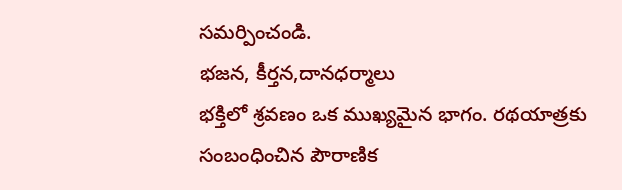సమర్పించండి.
భజన, కీర్తన,దానధర్మాలు
భక్తిలో శ్రవణం ఒక ముఖ్యమైన భాగం. రథయాత్రకు సంబంధించిన పౌరాణిక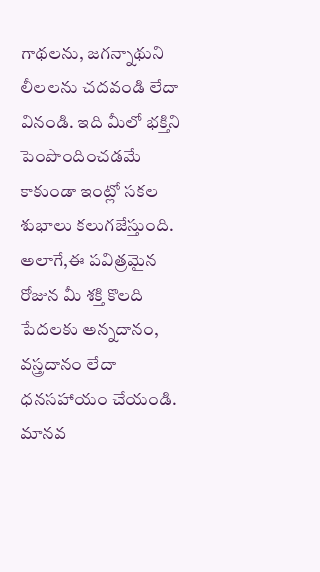గాథలను, జగన్నాథుని లీలలను చదవండి లేదా వినండి. ఇది మీలో భక్తిని పెంపొందించడమే కాకుండా ఇంట్లో సకల శుభాలు కలుగజేస్తుంది. అలాగే,ఈ పవిత్రమైన రోజున మీ శక్తి కొలది పేదలకు అన్నదానం, వస్త్రదానం లేదా ధనసహాయం చేయండి. మానవ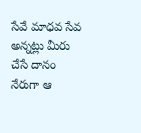సేవే మాధవ సేవ అన్నట్లు మీరు చేసే దానం నేరుగా ఆ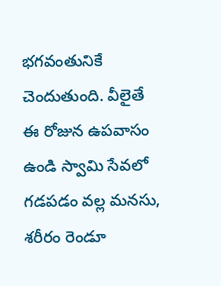భగవంతునికే చెందుతుంది. వీలైతే ఈ రోజున ఉపవాసం ఉండి స్వామి సేవలో గడపడం వల్ల మనసు, శరీరం రెండూ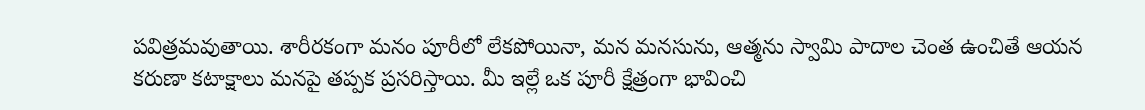పవిత్రమవుతాయి. శారీరకంగా మనం పూరీలో లేకపోయినా, మన మనసును, ఆత్మను స్వామి పాదాల చెంత ఉంచితే ఆయన కరుణా కటాక్షాలు మనపై తప్పక ప్రసరిస్తాయి. మీ ఇల్లే ఒక పూరీ క్షేత్రంగా భావించి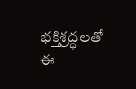భక్తిశ్రద్ధలతో ఈ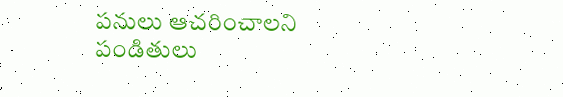పనులు ఆచరించాలని పండితులు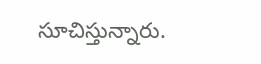సూచిస్తున్నారు.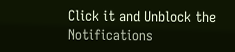Click it and Unblock the Notifications